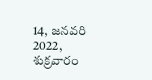14, జనవరి 2022, శుక్రవారం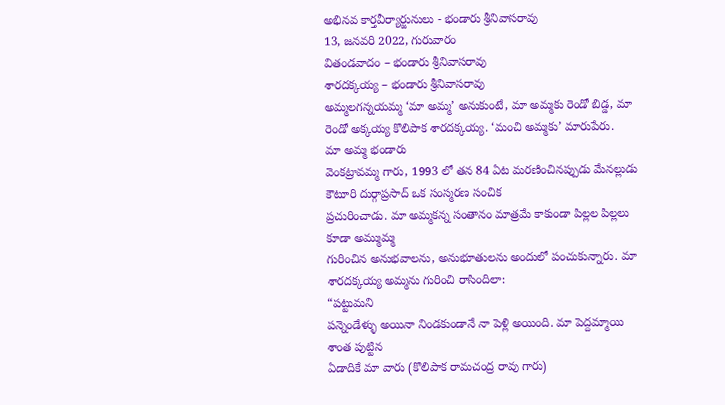అభినవ కార్తవీర్యార్జునులు - భండారు శ్రీనివాసరావు
13, జనవరి 2022, గురువారం
వితండవాదం – భండారు శ్రీనివాసరావు
శారదక్కయ్య – భండారు శ్రీనివాసరావు
అమ్మలగన్నయమ్మ ‘మా అమ్మ’ అనుకుంటే, మా అమ్మకు రెండో బిడ్డ, మా రెండో అక్కయ్య కొలిపాక శారదక్కయ్య. ‘మంచి అమ్మకు’ మారుపేరు.
మా అమ్మ భండారు
వెంకట్రావమ్మ గారు, 1993 లో తన 84 ఏట మరణించినప్పుడు మేనల్లుడు కౌటూరి దుర్గాప్రసాద్ ఒక సంస్మరణ సంచిక
ప్రచురించాడు. మా అమ్మకన్న సంతానం మాత్రమే కాకుండా పిల్లల పిల్లలు కూడా అమ్ముమ్మ
గురించిన అనుభవాలను, అనుభూతులను అందులో పంచుకున్నారు. మా శారదక్కయ్య అమ్మను గురించి రాసిందిలా:
“పట్టుమని
పన్నెండేళ్ళు అయినా నిండకుండానే నా పెళ్లి అయింది. మా పెద్దమ్మాయి శాంత పుట్టిన
ఏడాదికే మా వారు (కొలిపాక రామచంద్ర రావు గారు)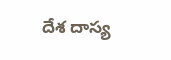దేశ దాస్య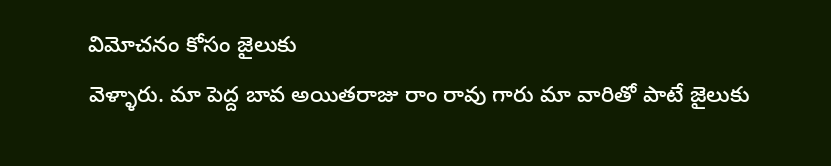విమోచనం కోసం జైలుకు
వెళ్ళారు. మా పెద్ద బావ అయితరాజు రాం రావు గారు మా వారితో పాటే జైలుకు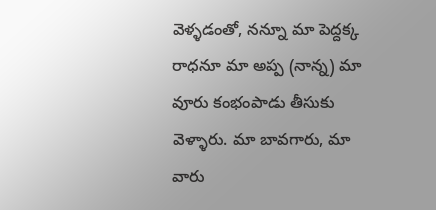వెళ్ళడంతో, నన్నూ మా పెద్దక్క
రాధనూ మా అప్ప (నాన్న) మా వూరు కంభంపాడు తీసుకు వెళ్ళారు. మా బావగారు, మా వారు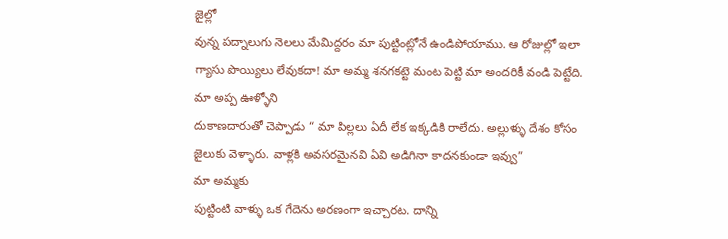జైల్లో
వున్న పద్నాలుగు నెలలు మేమిద్దరం మా పుట్టింట్లోనే ఉండిపోయాము. ఆ రోజుల్లో ఇలా
గ్యాసు పొయ్యిలు లేవుకదా! మా అమ్మ శనగకట్టె మంట పెట్టి మా అందరికీ వండి పెట్టేది.
మా అప్ప ఊళ్ళోని
దుకాణదారుతో చెప్పాడు “ మా పిల్లలు ఏదీ లేక ఇక్కడికి రాలేదు. అల్లుళ్ళు దేశం కోసం
జైలుకు వెళ్ళారు. వాళ్లకి అవసరమైనవి ఏవి అడిగినా కాదనకుండా ఇవ్వు”
మా అమ్మకు
పుట్టింటి వాళ్ళు ఒక గేదెను అరణంగా ఇచ్చారట. దాన్ని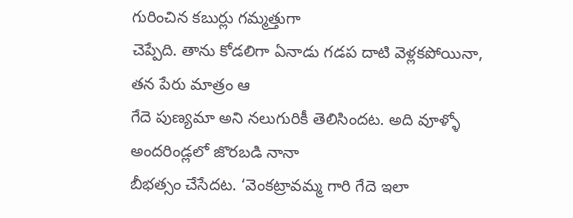గురించిన కబుర్లు గమ్మత్తుగా
చెప్పేది. తాను కోడలిగా ఏనాడు గడప దాటి వెళ్లకపోయినా, తన పేరు మాత్రం ఆ
గేదె పుణ్యమా అని నలుగురికీ తెలిసిందట. అది వూళ్ళో అందరిండ్లలో జొరబడి నానా
బీభత్సం చేసేదట. ‘వెంకట్రావమ్మ గారి గేదె ఇలా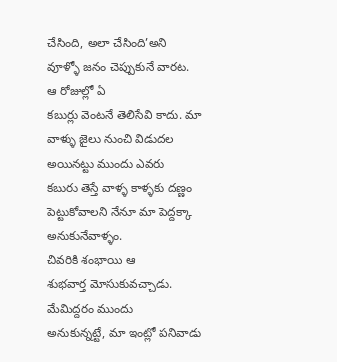చేసింది, అలా చేసింది’అని
వూళ్ళో జనం చెప్పుకునే వారట.
ఆ రోజుల్లో ఏ
కబుర్లు వెంటనే తెలిసేవి కాదు. మా వాళ్ళు జైలు నుంచి విడుదల అయినట్టు ముందు ఎవరు
కబురు తెస్తే వాళ్ళ కాళ్ళకు దణ్ణం పెట్టుకోవాలని నేనూ మా పెద్దక్కా అనుకునేవాళ్ళం.
చివరికి శంభాయి ఆ
శుభవార్త మోసుకువచ్చాడు.
మేమిద్దరం ముందు
అనుకున్నట్టే, మా ఇంట్లో పనివాడు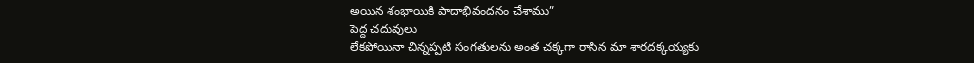అయిన శంభాయికి పాదాభివందనం చేశాము”
పెద్ద చదువులు
లేకపోయినా చిన్నప్పటి సంగతులను అంత చక్కగా రాసిన మా శారదక్కయ్యకు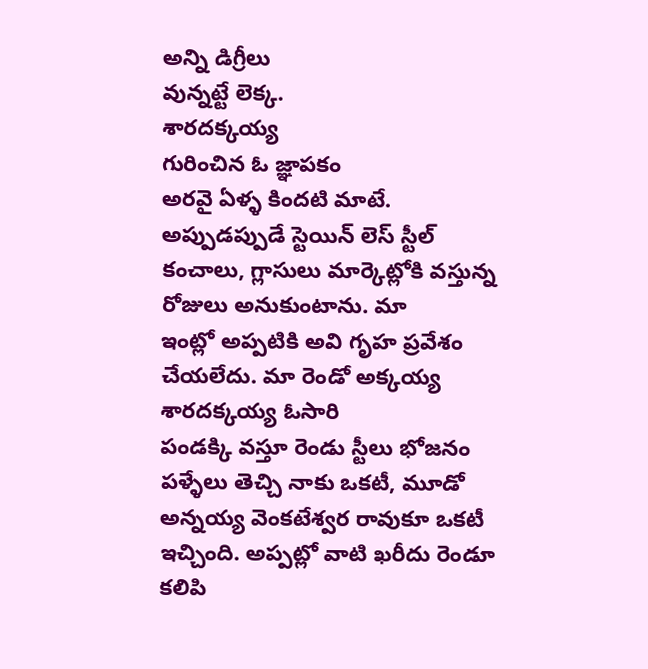అన్ని డిగ్రీలు
వున్నట్టే లెక్క.
శారదక్కయ్య
గురించిన ఓ జ్ఞాపకం
అరవై ఏళ్ళ కిందటి మాటే.
అప్పుడప్పుడే స్టెయిన్ లెస్ స్టీల్
కంచాలు, గ్లాసులు మార్కెట్లోకి వస్తున్న రోజులు అనుకుంటాను. మా
ఇంట్లో అప్పటికి అవి గృహ ప్రవేశం చేయలేదు. మా రెండో అక్కయ్య శారదక్కయ్య ఓసారి
పండక్కి వస్తూ రెండు స్టీలు భోజనం పళ్ళేలు తెచ్చి నాకు ఒకటీ, మూడో అన్నయ్య వెంకటేశ్వర రావుకూ ఒకటీ ఇచ్చింది. అప్పట్లో వాటి ఖరీదు రెండూ కలిపి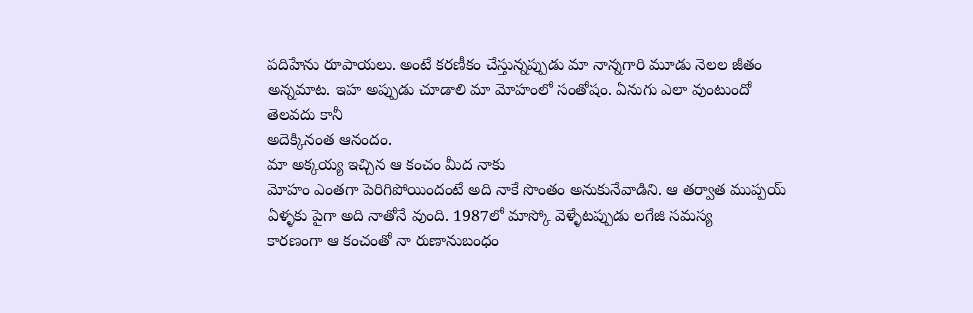పదిహేను రూపాయలు. అంటే కరణీకం చేస్తున్నప్పుడు మా నాన్నగారి మూడు నెలల జీతం
అన్నమాట. ఇహ అప్పుడు చూడాలి మా మోహంలో సంతోషం. ఏనుగు ఎలా వుంటుందో తెలవదు కానీ
అదెక్కినంత ఆనందం.
మా అక్కయ్య ఇచ్చిన ఆ కంచం మీద నాకు
మోహం ఎంతగా పెరిగిపోయిందంటే అది నాకే సొంతం అనుకునేవాడిని. ఆ తర్వాత ముప్పయ్
ఏళ్ళకు పైగా అది నాతోనే వుంది. 1987లో మాస్కో వెళ్ళేటప్పుడు లగేజి సమస్య
కారణంగా ఆ కంచంతో నా రుణానుబంధం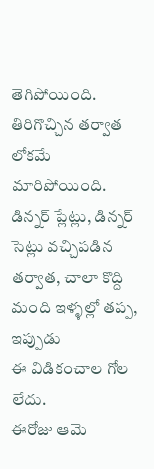తెగిపోయింది.
తిరిగొచ్చిన తర్వాత లోకమే మారిపోయింది.
డిన్నర్ ప్లేట్లు, డిన్నర్ సెట్లు వచ్చిపడిన తర్వాత, చాలా కొద్ది మంది ఇళ్ళల్లో తప్ప, ఇప్పుడు
ఈ విడికంచాల గోల లేదు.
ఈరోజు ఆమె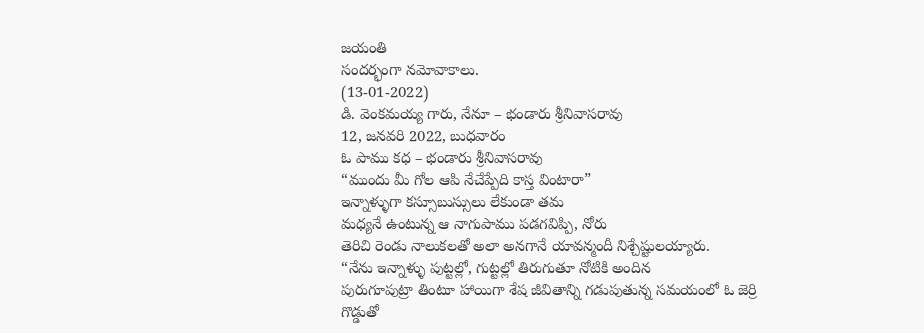జయంతి
సందర్భంగా నమోవాకాలు.
(13-01-2022)
డి. వెంకమయ్య గారు, నేనూ – భండారు శ్రీనివాసరావు
12, జనవరి 2022, బుధవారం
ఓ పాము కధ – భండారు శ్రీనివాసరావు
“ముందు మీ గోల ఆపి నేచేప్పేది కాస్త వింటారా”
ఇన్నాళ్ళుగా కస్సూబుస్సులు లేకుండా తమ
మధ్యనే ఉంటున్న ఆ నాగుపాము పడగవిప్పి, నోరు
తెరిచి రెండు నాలుకలతో అలా అనగానే యావన్మందీ నిశ్చేష్టులయ్యారు.
“నేను ఇన్నాళ్ళు పుట్టల్లో, గుట్టల్లో తిరుగుతూ నోటికి అందిన
పురుగూపుట్రా తింటూ హాయిగా శేష జీవితాన్ని గడుపుతున్న సమయంలో ఓ జెర్రి గొడ్డుతో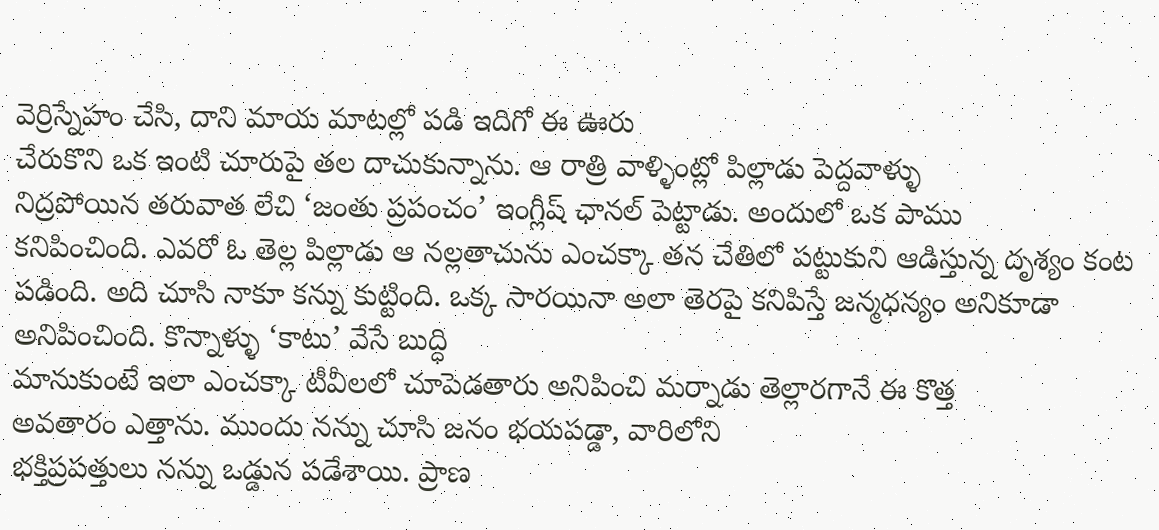వెర్రిస్నేహం చేసి, దాని మాయ మాటల్లో పడి ఇదిగో ఈ ఊరు
చేరుకొని ఒక ఇంటి చూరుపై తల దాచుకున్నాను. ఆ రాత్రి వాళ్ళింట్లో పిల్లాడు పెద్దవాళ్ళు
నిద్రపోయిన తరువాత లేచి ‘జంతు ప్రపంచం’ ఇంగ్లీష్ ఛానల్ పెట్టాడు. అందులో ఒక పాము
కనిపించింది. ఎవరో ఓ తెల్ల పిల్లాడు ఆ నల్లతాచును ఎంచక్కా తన చేతిలో పట్టుకుని ఆడిస్తున్న దృశ్యం కంట పడింది. అది చూసి నాకూ కన్ను కుట్టింది. ఒక్క సారయినా అలా తెరపై కనిపిస్తే జన్మధన్యం అనికూడా
అనిపించింది. కొన్నాళ్ళు ‘కాటు’ వేసే బుద్ధి
మానుకుంటే ఇలా ఎంచక్కా టీవీలలో చూపెడతారు అనిపించి మర్నాడు తెల్లారగానే ఈ కొత్త
అవతారం ఎత్తాను. ముందు నన్ను చూసి జనం భయపడ్డా, వారిలోని
భక్తిప్రపత్తులు నన్ను ఒడ్డున పడేశాయి. ప్రాణ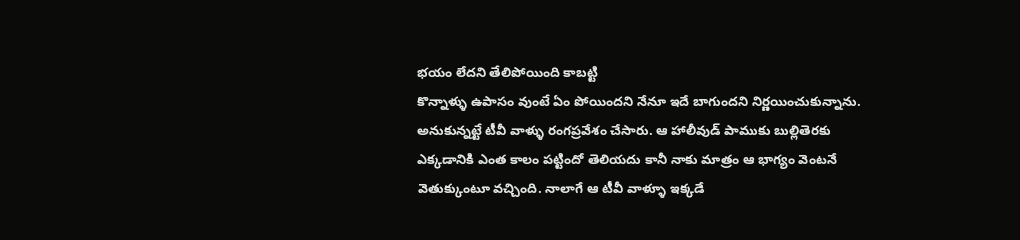భయం లేదని తేలిపోయింది కాబట్టి
కొన్నాళ్ళు ఉపాసం వుంటే ఏం పోయిందని నేనూ ఇదే బాగుందని నిర్ణయించుకున్నాను.
అనుకున్నట్టే టీవీ వాళ్ళు రంగప్రవేశం చేసారు. ఆ హాలీవుడ్ పాముకు బుల్లితెరకు
ఎక్కడానికి ఎంత కాలం పట్టిందో తెలియదు కానీ నాకు మాత్రం ఆ భాగ్యం వెంటనే
వెతుక్కుంటూ వచ్చింది. నాలాగే ఆ టీవీ వాళ్ళూ ఇక్కడే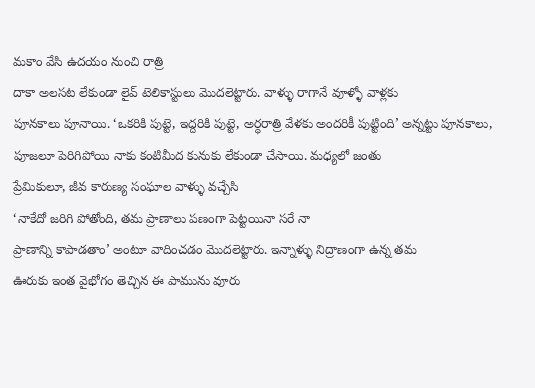మకాం వేసి ఉదయం నుంచి రాత్రి
దాకా అలసట లేకుండా లైవ్ టెలికాస్టులు మొదలెట్టారు. వాళ్ళు రాగానే వూళ్ళో వాళ్లకు
పూనకాలు పూనాయి. ‘ఒకరికి పుట్టె, ఇద్దరికి పుట్టె, అర్ధరాత్రి వేళకు అందరికీ పుట్టింది’ అన్నట్టు పూనకాలు, పూజలూ పెరిగిపోయి నాకు కంటిమీద కునుకు లేకుండా చేసాయి. మధ్యలో జంతు
ప్రేమికులూ, జీవ కారుణ్య సంఘాల వాళ్ళు వచ్చేసి
‘నాకేదో జరిగి పోతోంది, తమ ప్రాణాలు పణంగా పెట్టయినా సరే నా
ప్రాణాన్ని కాపాడతాం’ అంటూ వాదించడం మొదలెట్టారు. ఇన్నాళ్ళు నిద్రాణంగా ఉన్న తమ
ఊరుకు ఇంత వైభోగం తెచ్చిన ఈ పామును వూరు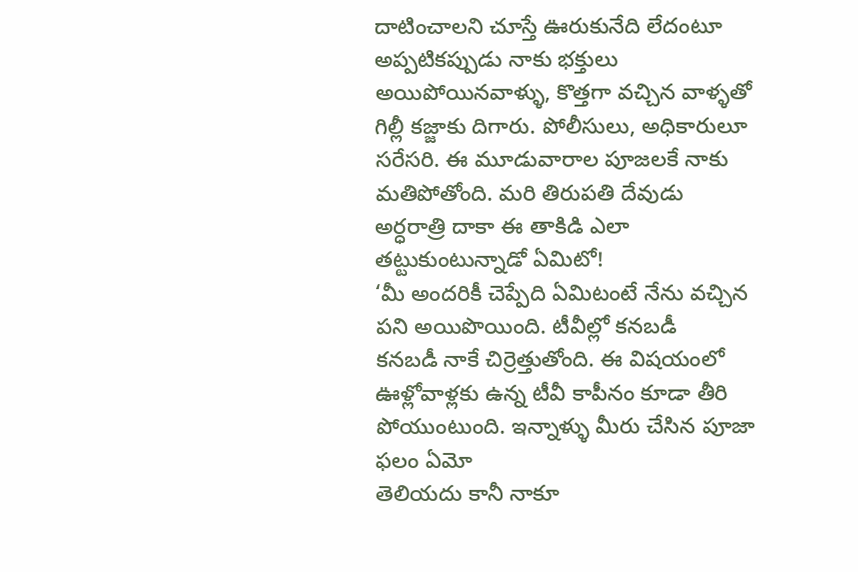దాటించాలని చూస్తే ఊరుకునేది లేదంటూ
అప్పటికప్పుడు నాకు భక్తులు అయిపోయినవాళ్ళు, కొత్తగా వచ్చిన వాళ్ళతో గిల్లీ కజ్జాకు దిగారు. పోలీసులు, అధికారులూ సరేసరి. ఈ మూడువారాల పూజలకే నాకు మతిపోతోంది. మరి తిరుపతి దేవుడు
అర్ధరాత్రి దాకా ఈ తాకిడి ఎలా తట్టుకుంటున్నాడో ఏమిటో!
‘మీ అందరికీ చెప్పేది ఏమిటంటే నేను వచ్చిన పని అయిపొయింది. టీవీల్లో కనబడీ
కనబడీ నాకే చిర్రెత్తుతోంది. ఈ విషయంలో ఊళ్లోవాళ్లకు ఉన్న టీవీ కాపీనం కూడా తీరి పోయుంటుంది. ఇన్నాళ్ళు మీరు చేసిన పూజా ఫలం ఏమో
తెలియదు కానీ నాకూ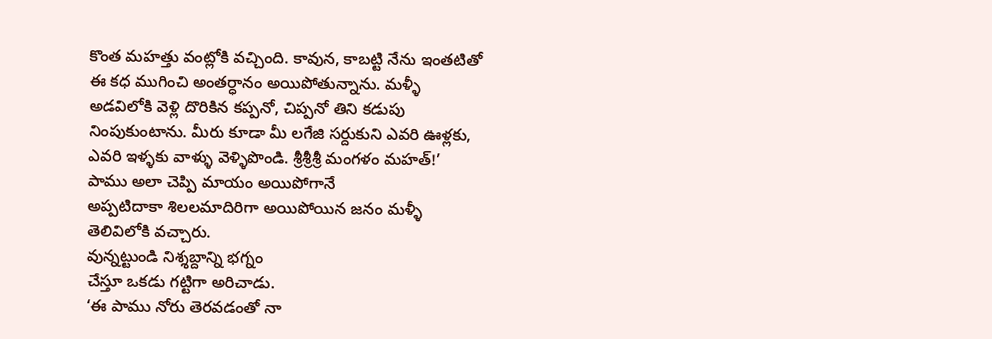కొంత మహత్తు వంట్లోకి వచ్చింది. కావున, కాబట్టి నేను ఇంతటితో ఈ కధ ముగించి అంతర్ధానం అయిపోతున్నాను. మళ్ళీ
అడవిలోకి వెళ్లి దొరికిన కప్పనో, చిప్పనో తిని కడుపు నింపుకుంటాను. మీరు కూడా మీ లగేజి సర్దుకుని ఎవరి ఊళ్లకు, ఎవరి ఇళ్ళకు వాళ్ళు వెళ్ళిపొండి. శ్రీశ్రీశ్రీ మంగళం మహత్!’
పాము అలా చెప్పి మాయం అయిపోగానే
అప్పటిదాకా శిలలమాదిరిగా అయిపోయిన జనం మళ్ళీ
తెలివిలోకి వచ్చారు.
వున్నట్టుండి నిశ్శబ్దాన్ని భగ్నం
చేస్తూ ఒకడు గట్టిగా అరిచాడు.
‘ఈ పాము నోరు తెరవడంతో నా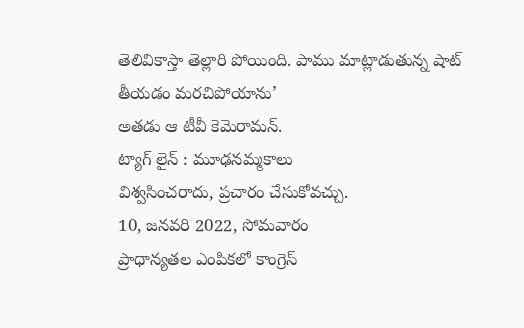తెలివికాస్తా తెల్లారి పోయింది. పాము మాట్లాడుతున్న షాట్ తీయడం మరచిపోయాను’
అతడు ఆ టీవీ కెమెరామన్.
ట్యాగ్ లైన్ : మూఢనమ్మకాలు
విశ్వసించరాదు, ప్రచారం చేసుకోవచ్చు.
10, జనవరి 2022, సోమవారం
ప్రాధాన్యతల ఎంపికలో కాంగ్రెస్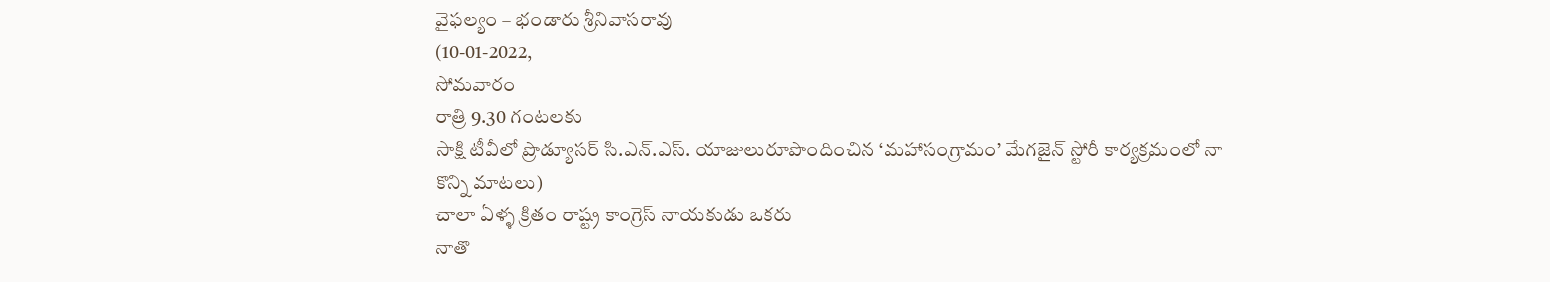వైఫల్యం – భండారు శ్రీనివాసరావు
(10-01-2022,
సోమవారం
రాత్రి 9.30 గంటలకు
సాక్షి టీవీలో ప్రొడ్యూసర్ సి.ఎన్.ఎస్. యాజులురూపొందించిన ‘మహాసంగ్రామం’ మేగజైన్ స్టోరీ కార్యక్రమంలో నా
కొన్ని మాటలు)
చాలా ఏళ్ళ క్రితం రాష్ట్ర కాంగ్రెస్ నాయకుడు ఒకరు
నాతొ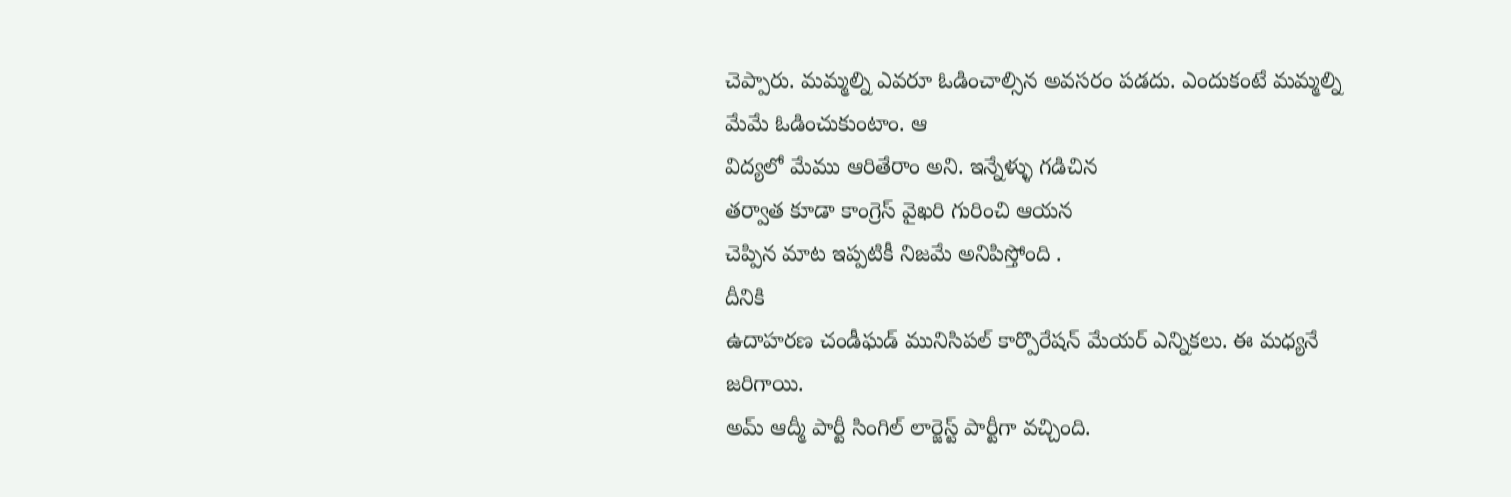చెప్పారు. మమ్మల్ని ఎవరూ ఓడించాల్సిన అవసరం పడదు. ఎందుకంటే మమ్మల్ని మేమే ఓడించుకుంటాం. ఆ
విద్యలో మేము ఆరితేరాం అని. ఇన్నేళ్ళు గడిచిన
తర్వాత కూడా కాంగ్రెస్ వైఖరి గురించి ఆయన
చెప్పిన మాట ఇప్పటికీ నిజమే అనిపిస్తోంది .
దీనికి
ఉదాహరణ చండీఘడ్ మునిసిపల్ కార్పొరేషన్ మేయర్ ఎన్నికలు. ఈ మధ్యనే జరిగాయి.
అమ్ ఆద్మీ పార్టీ సింగిల్ లార్జెస్ట్ పార్టీగా వచ్చింది.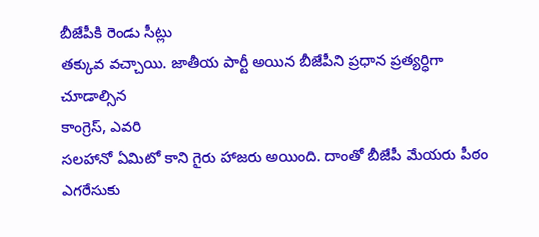బీజేపీకి రెండు సీట్లు
తక్కువ వచ్చాయి. జాతీయ పార్టీ అయిన బీజేపీని ప్రధాన ప్రత్యర్ధిగా చూడాల్సిన
కాంగ్రెస్, ఎవరి
సలహానో ఏమిటో కాని గైరు హాజరు అయింది. దాంతో బీజేపీ మేయరు పీఠం ఎగరేసుకు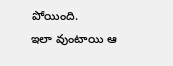పోయింది.
ఇలా వుంటాయి ఆ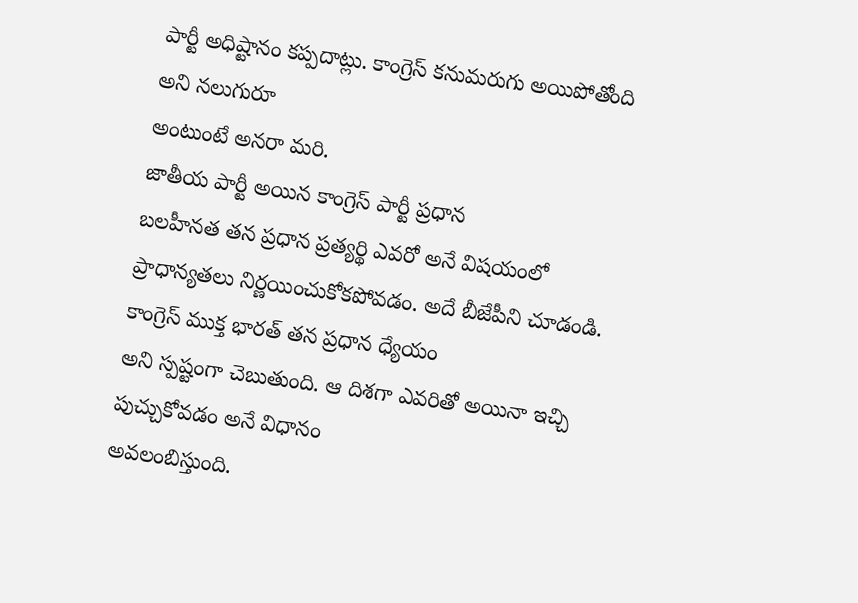పార్టీ అధిష్టానం కప్పదాట్లు. కాంగ్రెస్ కనుమరుగు అయిపోతోంది అని నలుగురూ
అంటుంటే అనరా మరి.
జాతీయ పార్టీ అయిన కాంగ్రెస్ పార్టీ ప్రధాన
బలహీనత తన ప్రధాన ప్రత్యర్థి ఎవరో అనే విషయంలో ప్రాధాన్యతలు నిర్ణయించుకోకపోవడం. అదే బీజేపీని చూడండి. కాంగ్రెస్ ముక్త భారత్ తన ప్రధాన ధ్యేయం
అని స్పష్టంగా చెబుతుంది. ఆ దిశగా ఎవరితో అయినా ఇచ్చి పుచ్చుకోవడం అనే విధానం
అవలంబిస్తుంది.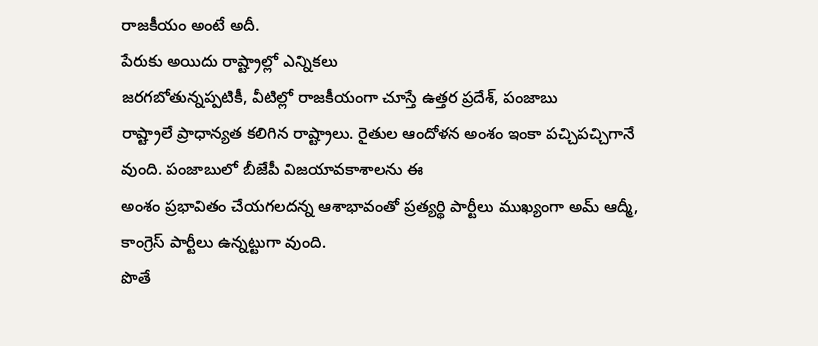రాజకీయం అంటే అదీ.
పేరుకు అయిదు రాష్ట్రాల్లో ఎన్నికలు
జరగబోతున్నప్పటికీ, వీటిల్లో రాజకీయంగా చూస్తే ఉత్తర ప్రదేశ్, పంజాబు
రాష్ట్రాలే ప్రాధాన్యత కలిగిన రాష్ట్రాలు. రైతుల ఆందోళన అంశం ఇంకా పచ్చిపచ్చిగానే
వుంది. పంజాబులో బీజేపీ విజయావకాశాలను ఈ
అంశం ప్రభావితం చేయగలదన్న ఆశాభావంతో ప్రత్యర్థి పార్టీలు ముఖ్యంగా అమ్ ఆద్మీ,
కాంగ్రెస్ పార్టీలు ఉన్నట్టుగా వుంది.
పొతే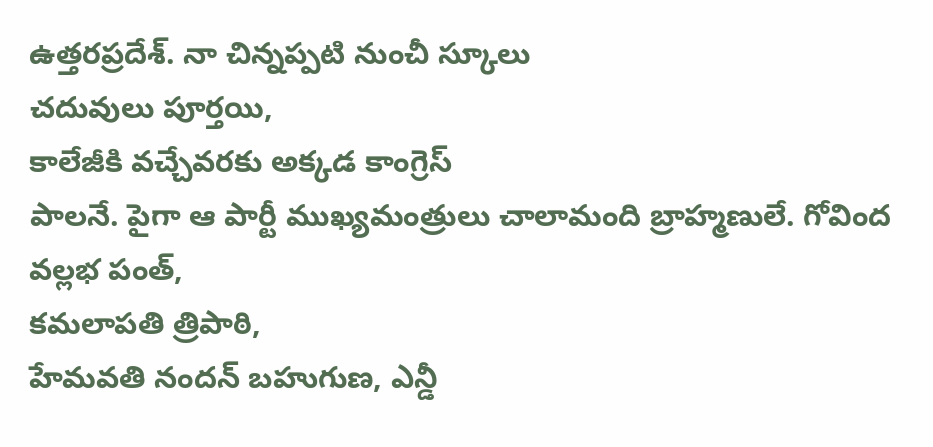ఉత్తరప్రదేశ్. నా చిన్నప్పటి నుంచీ స్కూలు
చదువులు పూర్తయి,
కాలేజీకి వచ్చేవరకు అక్కడ కాంగ్రెస్
పాలనే. పైగా ఆ పార్టీ ముఖ్యమంత్రులు చాలామంది బ్రాహ్మణులే. గోవింద వల్లభ పంత్,
కమలాపతి త్రిపాఠి,
హేమవతి నందన్ బహుగుణ, ఎన్డీ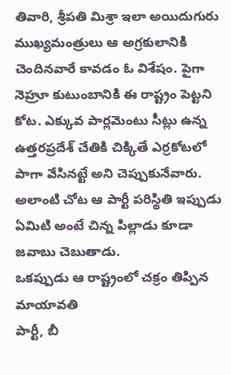తివారి, శ్రీపతి మిశ్రా ఇలా అయిదుగురు
ముఖ్యమంత్రులు ఆ అగ్రకులానికి చెందినవారే కావడం ఓ విశేషం. పైగా నెహ్రూ కుటుంబానికి ఈ రాష్ట్రం పెట్టని కోట. ఎక్కువ పార్లమెంటు సీట్లు ఉన్న
ఉత్తరప్రదేశ్ చేతికి చిక్కితే ఎర్రకోటలో పాగా వేసినట్టే అని చెప్పుకునేవారు.
అలాంటి చోట ఆ పార్టీ పరిస్థితి ఇప్పుడు ఏమిటి అంటే చిన్న పిల్లాడు కూడా జవాబు చెబుతాడు.
ఒకప్పుడు ఆ రాష్ట్రంలో చక్రం తిప్పిన మాయావతి
పార్టీ, బీ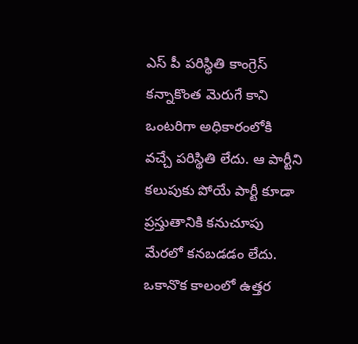ఎస్ పీ పరిస్థితి కాంగ్రెస్
కన్నాకొంత మెరుగే కాని ఒంటరిగా అధికారంలోకి
వచ్చే పరిస్థితి లేదు. ఆ పార్టీని కలుపుకు పోయే పార్టీ కూడా ప్రస్తుతానికి కనుచూపు
మేరలో కనబడడం లేదు. ఒకానొక కాలంలో ఉత్తర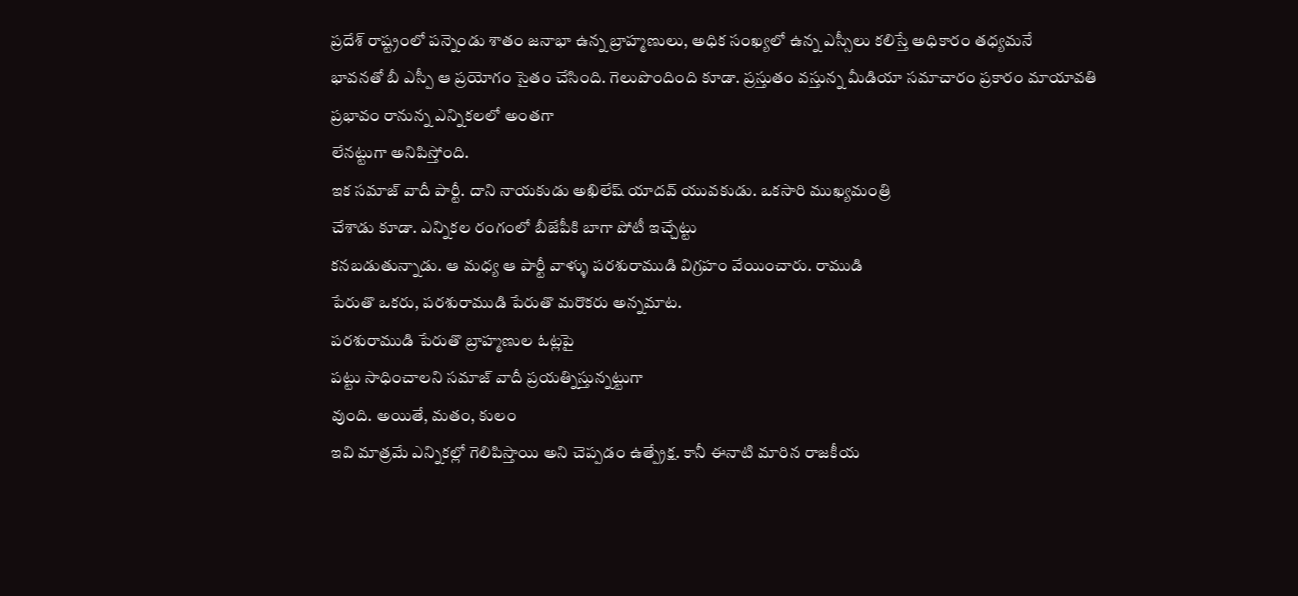ప్రదేశ్ రాష్ట్రంలో పన్నెండు శాతం జనాభా ఉన్న బ్రాహ్మణులు, అధిక సంఖ్యలో ఉన్న ఎస్సీలు కలిస్తే అధికారం తధ్యమనే
భావనతో బీ ఎస్పీ ఆ ప్రయోగం సైతం చేసింది. గెలుపొందింది కూడా. ప్రస్తుతం వస్తున్న మీడియా సమాచారం ప్రకారం మాయావతి
ప్రభావం రానున్న ఎన్నికలలో అంతగా
లేనట్టుగా అనిపిస్తోంది.
ఇక సమాజ్ వాదీ పార్టీ. దాని నాయకుడు అఖిలేష్ యాదవ్ యువకుడు. ఒకసారి ముఖ్యమంత్రి
చేశాడు కూడా. ఎన్నికల రంగంలో బీజేపీకి బాగా పోటీ ఇచ్చేట్టు
కనబడుతున్నాడు. ఆ మధ్య ఆ పార్టీ వాళ్ళు పరశురాముడి విగ్రహం వేయించారు. రాముడి
పేరుతొ ఒకరు, పరశురాముడి పేరుతొ మరొకరు అన్నమాట.
పరశురాముడి పేరుతొ బ్రాహ్మణుల ఓట్లపై
పట్టు సాధించాలని సమాజ్ వాదీ ప్రయత్నిస్తున్నట్టుగా
వుంది. అయితే, మతం, కులం
ఇవి మాత్రమే ఎన్నికల్లో గెలిపిస్తాయి అని చెప్పడం ఉత్ప్రేక్ష. కానీ ఈనాటి మారిన రాజకీయ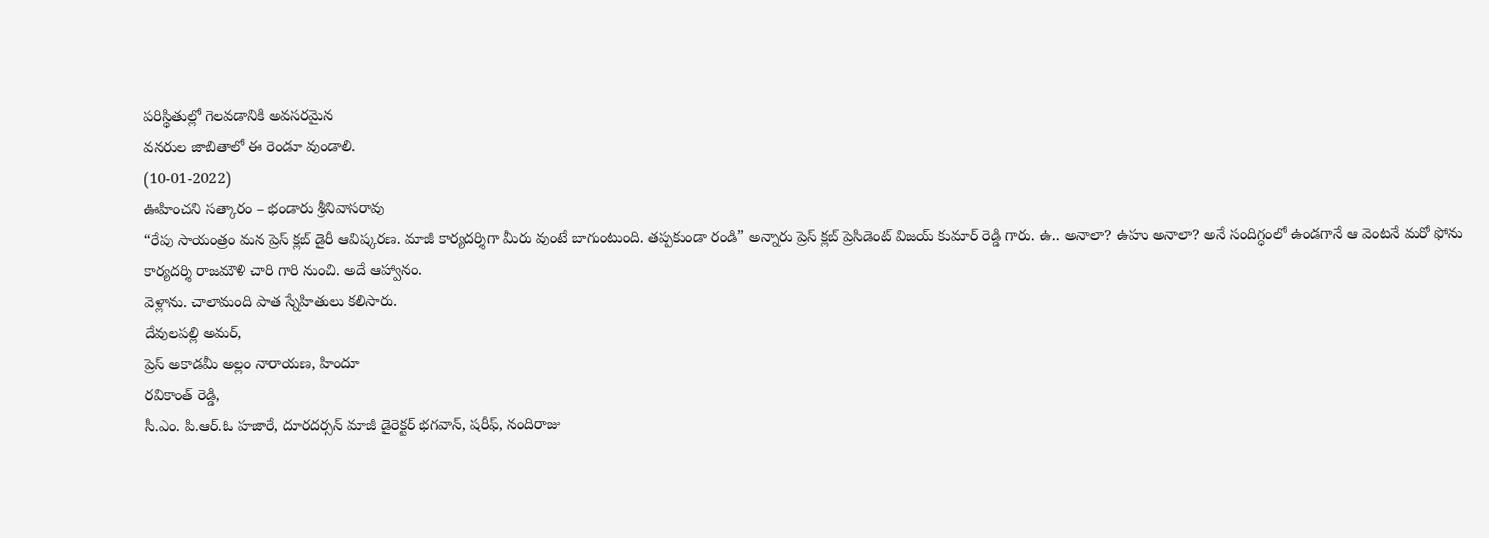పరిస్థితుల్లో గెలవడానికి అవసరమైన
వనరుల జాబితాలో ఈ రెండూ వుండాలి.
(10-01-2022)
ఊహించని సత్కారం – భండారు శ్రీనివాసరావు
“రేపు సాయంత్రం మన ప్రెస్ క్లబ్ డైరీ ఆవిష్కరణ. మాజీ కార్యదర్శిగా మీరు వుంటే బాగుంటుంది. తప్పకుండా రండి” అన్నారు ప్రెస్ క్లబ్ ప్రెసిడెంట్ విజయ్ కుమార్ రెడ్డి గారు. ఉ.. అనాలా? ఉహు అనాలా? అనే సందిగ్ధంలో ఉండగానే ఆ వెంటనే మరో ఫోను కార్యదర్శి రాజమౌళి చారి గారి నుంచి. అదే ఆహ్వానం.
వెళ్లాను. చాలామంది పాత స్నేహితులు కలిసారు.
దేవులపల్లి అమర్,
ప్రెస్ అకాడమీ అల్లం నారాయణ, హిందూ
రవికాంత్ రెడ్డి,
సీ.ఎం. పి.ఆర్.ఓ హజారే, దూరదర్సన్ మాజీ డైరెక్టర్ భగవాన్, షరీఫ్, నందిరాజు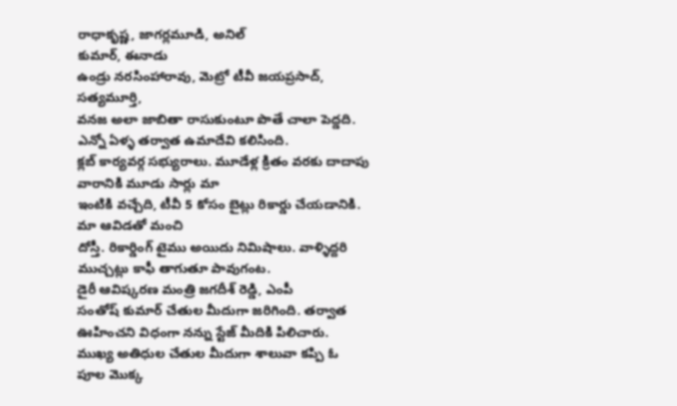రాధాకృష్ణ, జాగర్లమూడి, అనిల్
కుమార్, ఈనాడు
ఉండ్రు నరసింహారావు, మెట్రో టీవీ జయప్రసాద్, సత్యమూర్తి,
వనజ అలా జాబితా రాసుకుంటూ పొతే చాలా పెద్డది. ఎన్నో ఏళ్ళ తర్వాత ఉమాదేవి కలిసింది.
క్లబ్ కార్యవర్గ సభ్యురాలు. మూడేళ్ల క్రితం వరకు దాదాపు వారానికి మూడు సార్లు మా
ఇంటికి వచ్చేది, టీవీ 5 కోసం బైట్లు రికార్డు చేయడానికి. మా ఆవిడతో మంచి
దోస్తీ. రికార్డింగ్ టైము అయిదు నిమిషాలు. వాళ్ళిద్దరి
ముచ్చట్లు కాఫీ తాగుతూ పావుగంట.
డైరీ ఆవిష్కరణ మంత్రి జగదీశ్ రెడ్డి, ఎంపీ
సంతోష్ కుమార్ చేతుల మీదుగా జరిగింది. తర్వాత ఊహించని విధంగా నన్ను స్టేజ్ మీదికి పిలిచారు.
ముఖ్య అతిధుల చేతుల మీదుగా శాలువా కప్పి ఓ
పూల మొక్క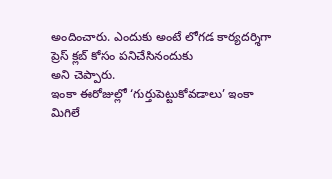అందించారు. ఎందుకు అంటే లోగడ కార్యదర్శిగా ప్రెస్ క్లబ్ కోసం పనిచేసినందుకు
అని చెప్పారు.
ఇంకా ఈరోజుల్లో ‘గుర్తుపెట్టుకోవడాలు’ ఇంకా
మిగిలే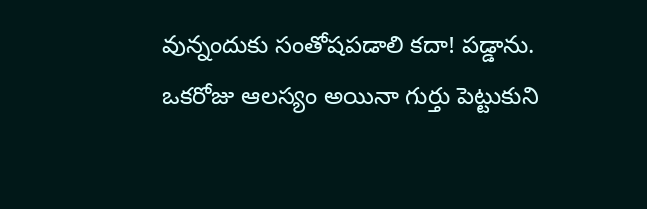వున్నందుకు సంతోషపడాలి కదా! పడ్డాను.
ఒకరోజు ఆలస్యం అయినా గుర్తు పెట్టుకుని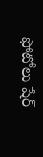ఫోటోలు షేర్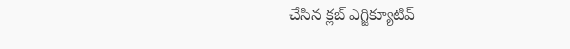చేసిన క్లబ్ ఎగ్జిక్యూటివ్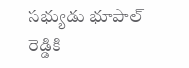సభ్యుడు భూపాల్
రెడ్డికి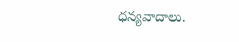ధన్యవాదాలు.